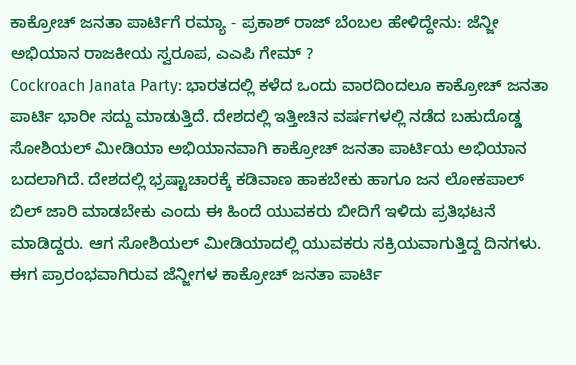ಕಾಕ್ರೋಚ್ ಜನತಾ ಪಾರ್ಟಿಗೆ ರಮ್ಯಾ - ಪ್ರಕಾಶ್ ರಾಜ್ ಬೆಂಬಲ ಹೇಳಿದ್ದೇನು: ಜೆನ್ಜೀ ಅಭಿಯಾನ ರಾಜಕೀಯ ಸ್ವರೂಪ, ಎಎಪಿ ಗೇಮ್ ?
Cockroach Janata Party: ಭಾರತದಲ್ಲಿ ಕಳೆದ ಒಂದು ವಾರದಿಂದಲೂ ಕಾಕ್ರೋಚ್ ಜನತಾ ಪಾರ್ಟಿ ಭಾರೀ ಸದ್ದು ಮಾಡುತ್ತಿದೆ. ದೇಶದಲ್ಲಿ ಇತ್ತೀಚಿನ ವರ್ಷಗಳಲ್ಲಿ ನಡೆದ ಬಹುದೊಡ್ಡ ಸೋಶಿಯಲ್ ಮೀಡಿಯಾ ಅಭಿಯಾನವಾಗಿ ಕಾಕ್ರೋಚ್ ಜನತಾ ಪಾರ್ಟಿಯ ಅಭಿಯಾನ ಬದಲಾಗಿದೆ. ದೇಶದಲ್ಲಿ ಭ್ರಷ್ಟಾಚಾರಕ್ಕೆ ಕಡಿವಾಣ ಹಾಕಬೇಕು ಹಾಗೂ ಜನ ಲೋಕಪಾಲ್ ಬಿಲ್ ಜಾರಿ ಮಾಡಬೇಕು ಎಂದು ಈ ಹಿಂದೆ ಯುವಕರು ಬೀದಿಗೆ ಇಳಿದು ಪ್ರತಿಭಟನೆ ಮಾಡಿದ್ದರು. ಆಗ ಸೋಶಿಯಲ್ ಮೀಡಿಯಾದಲ್ಲಿ ಯುವಕರು ಸಕ್ರಿಯವಾಗುತ್ತಿದ್ದ ದಿನಗಳು. ಈಗ ಪ್ರಾರಂಭವಾಗಿರುವ ಜೆನ್ಜೀಗಳ ಕಾಕ್ರೋಚ್ ಜನತಾ ಪಾರ್ಟಿ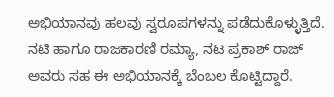ಅಭಿಯಾನವು ಹಲವು ಸ್ವರೂಪಗಳನ್ನು ಪಡೆದುಕೊಳ್ಳುತ್ತಿದೆ. ನಟಿ ಹಾಗೂ ರಾಜಕಾರಣಿ ರಮ್ಯಾ, ನಟ ಪ್ರಕಾಶ್ ರಾಜ್ ಅವರು ಸಹ ಈ ಅಭಿಯಾನಕ್ಕೆ ಬೆಂಬಲ ಕೊಟ್ಟಿದ್ದಾರೆ.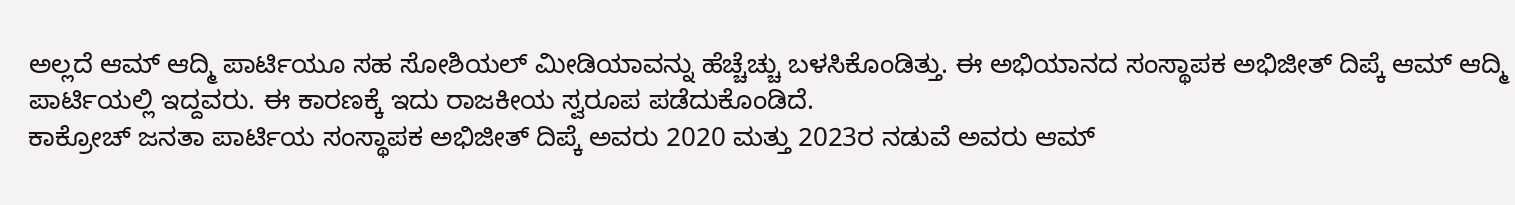ಅಲ್ಲದೆ ಆಮ್ ಆದ್ಮಿ ಪಾರ್ಟಿಯೂ ಸಹ ಸೋಶಿಯಲ್ ಮೀಡಿಯಾವನ್ನು ಹೆಚ್ಚೆಚ್ಚು ಬಳಸಿಕೊಂಡಿತ್ತು. ಈ ಅಭಿಯಾನದ ಸಂಸ್ಥಾಪಕ ಅಭಿಜೀತ್ ದಿಪ್ಕೆ ಆಮ್ ಆದ್ಮಿ ಪಾರ್ಟಿಯಲ್ಲಿ ಇದ್ದವರು. ಈ ಕಾರಣಕ್ಕೆ ಇದು ರಾಜಕೀಯ ಸ್ವರೂಪ ಪಡೆದುಕೊಂಡಿದೆ.
ಕಾಕ್ರೋಚ್ ಜನತಾ ಪಾರ್ಟಿಯ ಸಂಸ್ಥಾಪಕ ಅಭಿಜೀತ್ ದಿಪ್ಕೆ ಅವರು 2020 ಮತ್ತು 2023ರ ನಡುವೆ ಅವರು ಆಮ್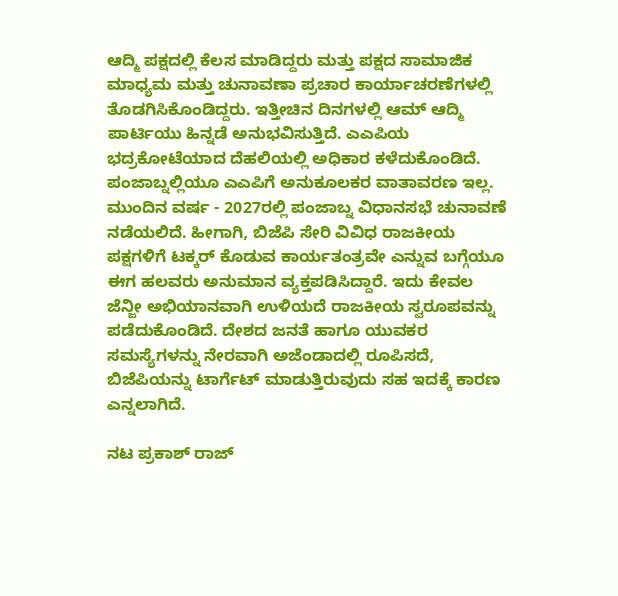ಆದ್ಮಿ ಪಕ್ಷದಲ್ಲಿ ಕೆಲಸ ಮಾಡಿದ್ದರು ಮತ್ತು ಪಕ್ಷದ ಸಾಮಾಜಿಕ ಮಾಧ್ಯಮ ಮತ್ತು ಚುನಾವಣಾ ಪ್ರಚಾರ ಕಾರ್ಯಾಚರಣೆಗಳಲ್ಲಿ ತೊಡಗಿಸಿಕೊಂಡಿದ್ದರು. ಇತ್ತೀಚಿನ ದಿನಗಳಲ್ಲಿ ಆಮ್ ಆದ್ಮಿ ಪಾರ್ಟಿಯು ಹಿನ್ನಡೆ ಅನುಭವಿಸುತ್ತಿದೆ. ಎಎಪಿಯ ಭದ್ರಕೋಟೆಯಾದ ದೆಹಲಿಯಲ್ಲಿ ಅಧಿಕಾರ ಕಳೆದುಕೊಂಡಿದೆ. ಪಂಜಾಬ್ನಲ್ಲಿಯೂ ಎಎಪಿಗೆ ಅನುಕೂಲಕರ ವಾತಾವರಣ ಇಲ್ಲ. ಮುಂದಿನ ವರ್ಷ - 2027ರಲ್ಲಿ ಪಂಜಾಬ್ನ ವಿಧಾನಸಭೆ ಚುನಾವಣೆ ನಡೆಯಲಿದೆ. ಹೀಗಾಗಿ, ಬಿಜೆಪಿ ಸೇರಿ ವಿವಿಧ ರಾಜಕೀಯ ಪಕ್ಷಗಳಿಗೆ ಟಕ್ಕರ್ ಕೊಡುವ ಕಾರ್ಯತಂತ್ರವೇ ಎನ್ನುವ ಬಗ್ಗೆಯೂ ಈಗ ಹಲವರು ಅನುಮಾನ ವ್ಯಕ್ತಪಡಿಸಿದ್ದಾರೆ. ಇದು ಕೇವಲ ಜೆನ್ಜೀ ಅಭಿಯಾನವಾಗಿ ಉಳಿಯದೆ ರಾಜಕೀಯ ಸ್ವರೂಪವನ್ನು ಪಡೆದುಕೊಂಡಿದೆ. ದೇಶದ ಜನತೆ ಹಾಗೂ ಯುವಕರ ಸಮಸ್ಯೆಗಳನ್ನು ನೇರವಾಗಿ ಅಜೆಂಡಾದಲ್ಲಿ ರೂಪಿಸದೆ, ಬಿಜೆಪಿಯನ್ನು ಟಾರ್ಗೆಟ್ ಮಾಡುತ್ತಿರುವುದು ಸಹ ಇದಕ್ಕೆ ಕಾರಣ ಎನ್ನಲಾಗಿದೆ.

ನಟ ಪ್ರಕಾಶ್ ರಾಜ್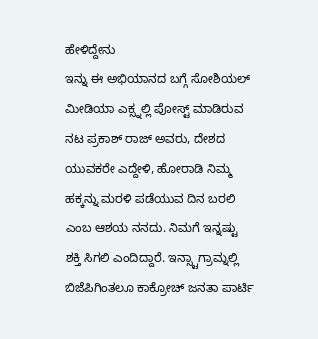ಹೇಳಿದ್ದೇನು
ಇನ್ನು ಈ ಅಭಿಯಾನದ ಬಗ್ಗೆ ಸೋಶಿಯಲ್ ಮೀಡಿಯಾ ಎಕ್ಸ್ನಲ್ಲಿ ಪೋಸ್ಟ್ ಮಾಡಿರುವ ನಟ ಪ್ರಕಾಶ್ ರಾಜ್ ಅವರು, ದೇಶದ ಯುವಕರೇ ಎದ್ದೇಳಿ, ಹೋರಾಡಿ ನಿಮ್ಮ ಹಕ್ಕನ್ನು ಮರಳಿ ಪಡೆಯುವ ದಿನ ಬರಲಿ ಎಂಬ ಆಶಯ ನನದು. ನಿಮಗೆ ಇನ್ನಷ್ಟು ಶಕ್ತಿ ಸಿಗಲಿ ಎಂದಿದ್ದಾರೆ. ಇನ್ಸ್ಟಾಗ್ರಾಮ್ನಲ್ಲಿ ಬಿಜೆಪಿಗಿಂತಲೂ ಕಾಕ್ರೋಚ್ ಜನತಾ ಪಾರ್ಟಿ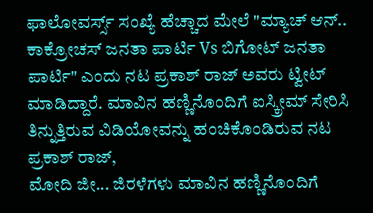ಫಾಲೋವರ್ಸ್ಸ್ ಸಂಖ್ಯೆ ಹೆಚ್ಚಾದ ಮೇಲೆ "ಮ್ಯಾಚ್ ಆನ್.. ಕಾಕ್ರೋಚಸ್ ಜನತಾ ಪಾರ್ಟಿ Vs ಬಿಗೋಟ್ ಜನತಾ ಪಾರ್ಟಿ" ಎಂದು ನಟ ಪ್ರಕಾಶ್ ರಾಜ್ ಅವರು ಟ್ವೀಟ್ ಮಾಡಿದ್ದಾರೆ. ಮಾವಿನ ಹಣ್ಣಿನೊಂದಿಗೆ ಐಸ್ಕ್ರೀಮ್ ಸೇರಿಸಿ ತಿನ್ನುತ್ತಿರುವ ವಿಡಿಯೋವನ್ನು ಹಂಚಿಕೊಂಡಿರುವ ನಟ ಪ್ರಕಾಶ್ ರಾಜ್,
ಮೋದಿ ಜೀ... ಜಿರಳೆಗಳು ಮಾವಿನ ಹಣ್ಣಿನೊಂದಿಗೆ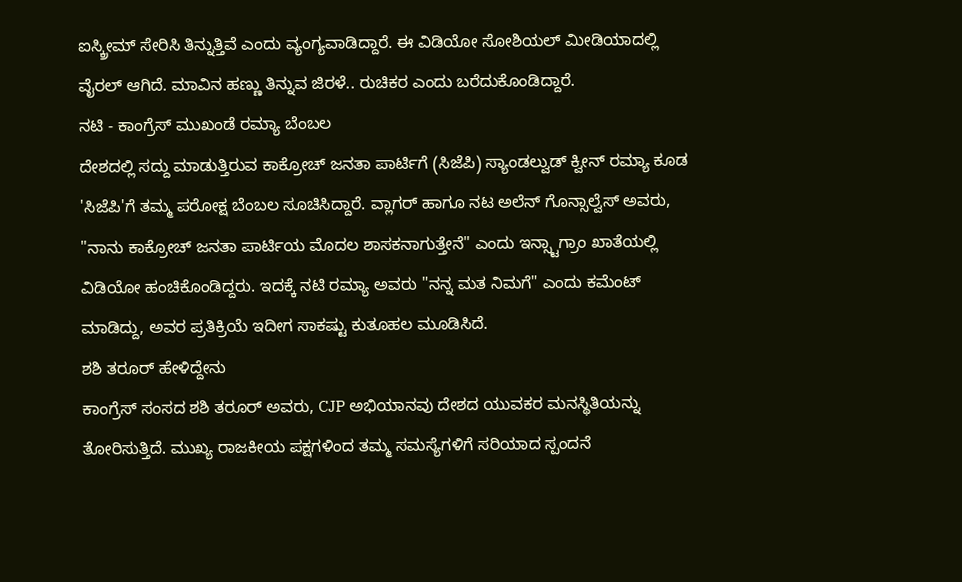ಐಸ್ಕ್ರೀಮ್ ಸೇರಿಸಿ ತಿನ್ನುತ್ತಿವೆ ಎಂದು ವ್ಯಂಗ್ಯವಾಡಿದ್ದಾರೆ. ಈ ವಿಡಿಯೋ ಸೋಶಿಯಲ್ ಮೀಡಿಯಾದಲ್ಲಿ ವೈರಲ್ ಆಗಿದೆ. ಮಾವಿನ ಹಣ್ಣು ತಿನ್ನುವ ಜಿರಳೆ.. ರುಚಿಕರ ಎಂದು ಬರೆದುಕೊಂಡಿದ್ದಾರೆ.
ನಟಿ - ಕಾಂಗ್ರೆಸ್ ಮುಖಂಡೆ ರಮ್ಯಾ ಬೆಂಬಲ
ದೇಶದಲ್ಲಿ ಸದ್ದು ಮಾಡುತ್ತಿರುವ ಕಾಕ್ರೋಚ್ ಜನತಾ ಪಾರ್ಟಿಗೆ (ಸಿಜೆಪಿ) ಸ್ಯಾಂಡಲ್ವುಡ್ ಕ್ವೀನ್ ರಮ್ಯಾ ಕೂಡ 'ಸಿಜೆಪಿ'ಗೆ ತಮ್ಮ ಪರೋಕ್ಷ ಬೆಂಬಲ ಸೂಚಿಸಿದ್ದಾರೆ. ವ್ಲಾಗರ್ ಹಾಗೂ ನಟ ಅಲೆನ್ ಗೊನ್ಸಾಲ್ವೆಸ್ ಅವರು, "ನಾನು ಕಾಕ್ರೋಚ್ ಜನತಾ ಪಾರ್ಟಿಯ ಮೊದಲ ಶಾಸಕನಾಗುತ್ತೇನೆ" ಎಂದು ಇನ್ಸ್ಟಾಗ್ರಾಂ ಖಾತೆಯಲ್ಲಿ ವಿಡಿಯೋ ಹಂಚಿಕೊಂಡಿದ್ದರು. ಇದಕ್ಕೆ ನಟಿ ರಮ್ಯಾ ಅವರು "ನನ್ನ ಮತ ನಿಮಗೆ" ಎಂದು ಕಮೆಂಟ್ ಮಾಡಿದ್ದು, ಅವರ ಪ್ರತಿಕ್ರಿಯೆ ಇದೀಗ ಸಾಕಷ್ಟು ಕುತೂಹಲ ಮೂಡಿಸಿದೆ.
ಶಶಿ ತರೂರ್ ಹೇಳಿದ್ದೇನು
ಕಾಂಗ್ರೆಸ್ ಸಂಸದ ಶಶಿ ತರೂರ್ ಅವರು, CJP ಅಭಿಯಾನವು ದೇಶದ ಯುವಕರ ಮನಸ್ಥಿತಿಯನ್ನು ತೋರಿಸುತ್ತಿದೆ. ಮುಖ್ಯ ರಾಜಕೀಯ ಪಕ್ಷಗಳಿಂದ ತಮ್ಮ ಸಮಸ್ಯೆಗಳಿಗೆ ಸರಿಯಾದ ಸ್ಪಂದನೆ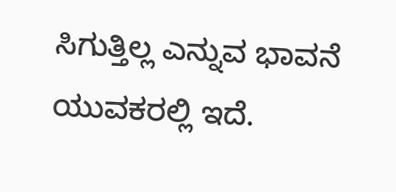ಸಿಗುತ್ತಿಲ್ಲ ಎನ್ನುವ ಭಾವನೆ ಯುವಕರಲ್ಲಿ ಇದೆ.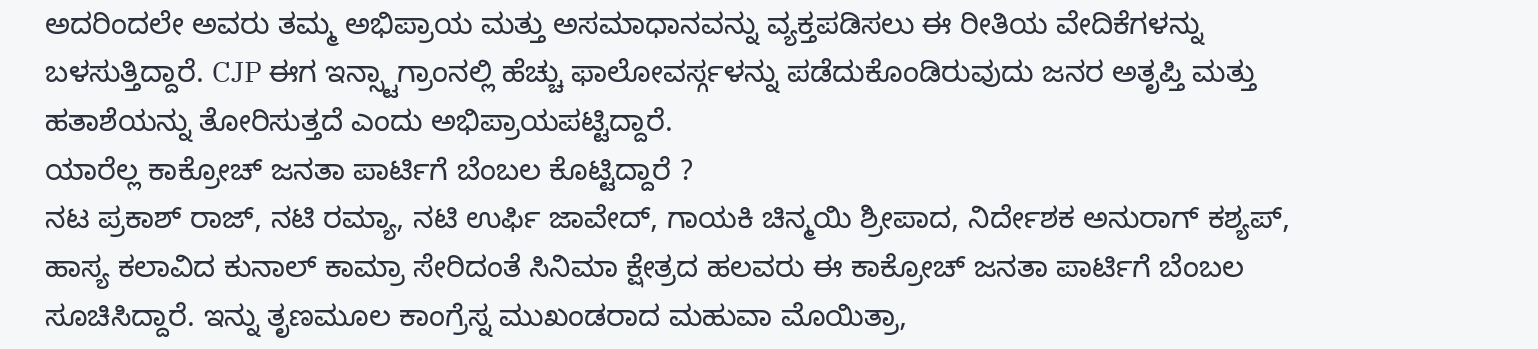ಅದರಿಂದಲೇ ಅವರು ತಮ್ಮ ಅಭಿಪ್ರಾಯ ಮತ್ತು ಅಸಮಾಧಾನವನ್ನು ವ್ಯಕ್ತಪಡಿಸಲು ಈ ರೀತಿಯ ವೇದಿಕೆಗಳನ್ನು ಬಳಸುತ್ತಿದ್ದಾರೆ. CJP ಈಗ ಇನ್ಸ್ಟಾಗ್ರಾಂನಲ್ಲಿ ಹೆಚ್ಚು ಫಾಲೋವರ್ಸ್ಗಳನ್ನು ಪಡೆದುಕೊಂಡಿರುವುದು ಜನರ ಅತೃಪ್ತಿ ಮತ್ತು ಹತಾಶೆಯನ್ನು ತೋರಿಸುತ್ತದೆ ಎಂದು ಅಭಿಪ್ರಾಯಪಟ್ಟಿದ್ದಾರೆ.
ಯಾರೆಲ್ಲ ಕಾಕ್ರೋಚ್ ಜನತಾ ಪಾರ್ಟಿಗೆ ಬೆಂಬಲ ಕೊಟ್ಟಿದ್ದಾರೆ ?
ನಟ ಪ್ರಕಾಶ್ ರಾಜ್, ನಟಿ ರಮ್ಯಾ, ನಟಿ ಉರ್ಫಿ ಜಾವೇದ್, ಗಾಯಕಿ ಚಿನ್ಮಯಿ ಶ್ರೀಪಾದ, ನಿರ್ದೇಶಕ ಅನುರಾಗ್ ಕಶ್ಯಪ್, ಹಾಸ್ಯ ಕಲಾವಿದ ಕುನಾಲ್ ಕಾಮ್ರಾ ಸೇರಿದಂತೆ ಸಿನಿಮಾ ಕ್ಷೇತ್ರದ ಹಲವರು ಈ ಕಾಕ್ರೋಚ್ ಜನತಾ ಪಾರ್ಟಿಗೆ ಬೆಂಬಲ ಸೂಚಿಸಿದ್ದಾರೆ. ಇನ್ನು ತೃಣಮೂಲ ಕಾಂಗ್ರೆಸ್ನ ಮುಖಂಡರಾದ ಮಹುವಾ ಮೊಯಿತ್ರಾ,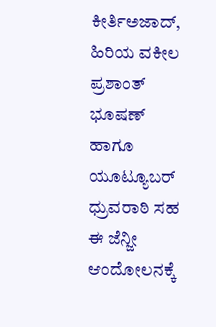ಕೀರ್ತಿಅಜಾದ್, ಹಿರಿಯ ವಕೀಲ ಪ್ರಶಾಂತ್ ಭೂಷಣ್ ಹಾಗೂ ಯೂಟ್ಯೂಬರ್ ಧ್ರುವರಾಠಿ ಸಹ ಈ ಜೆನ್ಜೀ ಆಂದೋಲನಕ್ಕೆ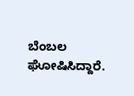ಬೆಂಬಲ ಘೋಷಿಸಿದ್ದಾರೆ.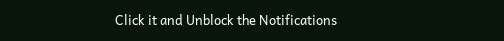Click it and Unblock the Notifications